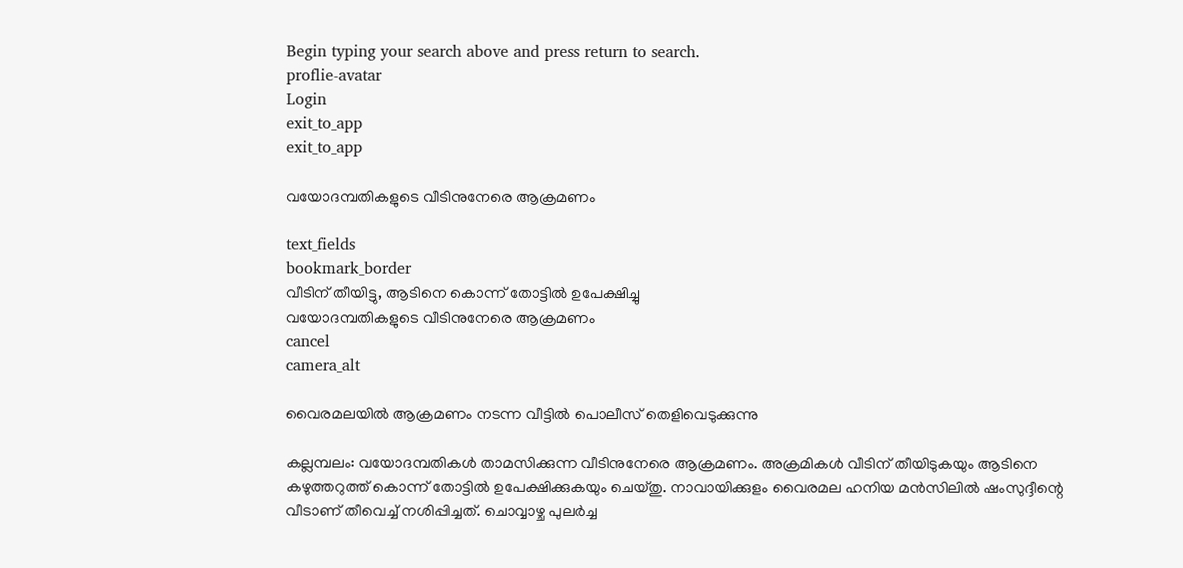Begin typing your search above and press return to search.
proflie-avatar
Login
exit_to_app
exit_to_app

വയോദമ്പതികളുടെ വീടിനുനേരെ ആക്രമണം

text_fields
bookmark_border
വീടിന് തീയിട്ടു, ആടിനെ കൊന്ന് തോട്ടിൽ ഉപേക്ഷിച്ചു
വയോദമ്പതികളുടെ വീടിനുനേരെ ആക്രമണം
cancel
camera_alt

വൈരമലയിൽ ആക്രമണം നടന്ന വീട്ടിൽ പൊലീസ് തെളിവെടുക്കുന്നു

കല്ലമ്പലം: വയോദമ്പതികൾ താമസിക്കുന്ന വീടിനുനേരെ ആക്രമണം. അക്രമികൾ വീടിന് തീയിടുകയും ആടിനെ കഴുത്തറുത്ത് കൊന്ന് തോട്ടിൽ ഉപേക്ഷിക്കുകയും ചെയ്തു. നാവായിക്കുളം വൈരമല ഹനിയ മൻസിലിൽ ഷംസുദ്ദീന്റെ വീടാണ് തീവെച്ച് നശിപ്പിച്ചത്. ചൊവ്വാഴ്ച പുലർച്ച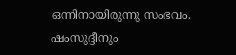ഒന്നിനായിരുന്നു സംഭവം. ഷംസുദ്ദീനും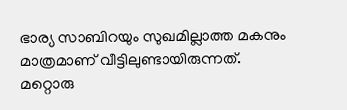ഭാര്യ സാബിറയും സുഖമില്ലാത്ത മകനും മാത്രമാണ് വീട്ടിലുണ്ടായിരുന്നത്. മറ്റൊരു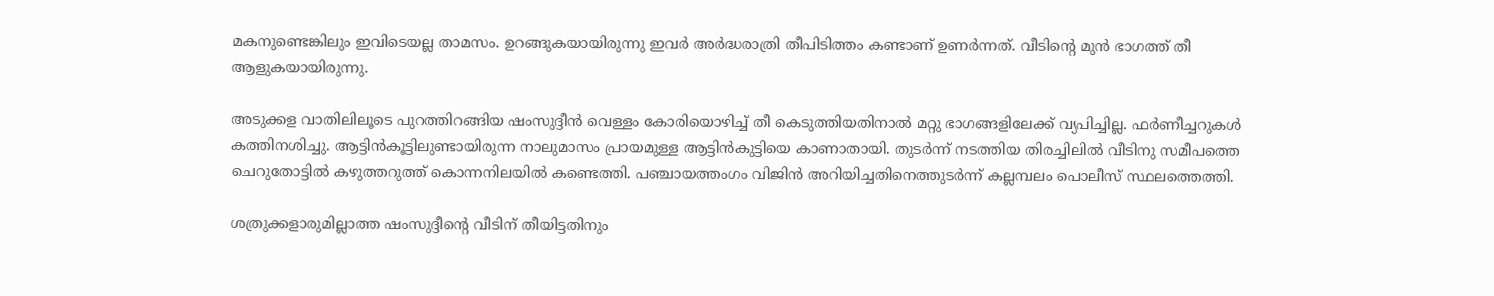മകനുണ്ടെങ്കിലും ഇവിടെയല്ല താമസം. ഉറങ്ങുകയായിരുന്നു ഇവർ അർദ്ധരാത്രി തീപിടിത്തം കണ്ടാണ് ഉണർന്നത്. വീടിന്റെ മുൻ ഭാഗത്ത് തീ ആളുകയായിരുന്നു.

അടുക്കള വാതിലിലൂടെ പുറത്തിറങ്ങിയ ഷംസുദ്ദീൻ വെള്ളം കോരിയൊഴിച്ച് തീ കെടുത്തിയതിനാൽ മറ്റു ഭാഗങ്ങളിലേക്ക് വ്യപിച്ചില്ല. ഫർണീച്ചറുകൾ കത്തിനശിച്ചു. ആട്ടിൻകൂട്ടിലുണ്ടായിരുന്ന നാലുമാസം പ്രായമുള്ള ആട്ടിൻകുട്ടിയെ കാണാതായി. തുടർന്ന് നടത്തിയ തിരച്ചിലിൽ വീടിനു സമീപത്തെ ചെറുതോട്ടിൽ കഴുത്തറുത്ത് കൊന്നനിലയിൽ കണ്ടെത്തി. പഞ്ചായത്തംഗം വിജിൻ അറിയിച്ചതിനെത്തുടർന്ന് കല്ലമ്പലം പൊലീസ് സ്ഥലത്തെത്തി.

ശത്രുക്കളാരുമില്ലാത്ത ഷംസുദ്ദീന്റെ വീടിന് തീയിട്ടതിനും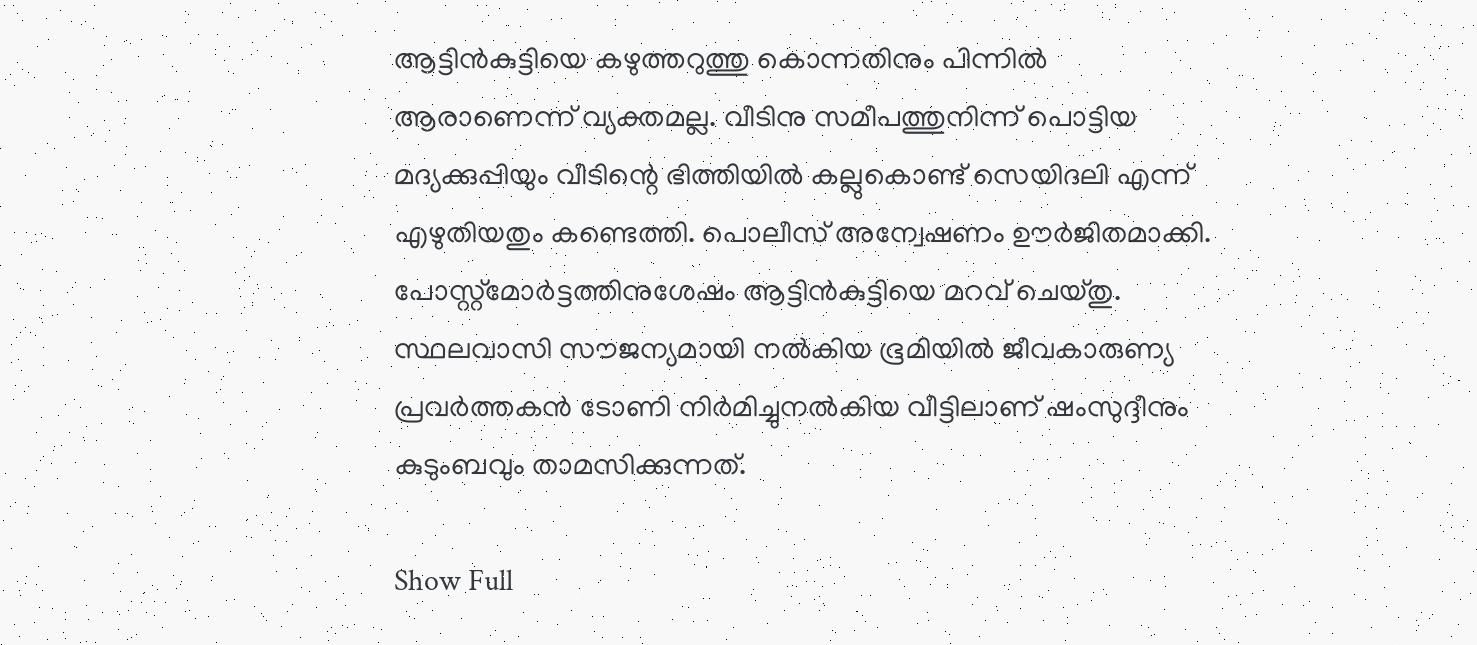ആട്ടിൻകുട്ടിയെ കഴുത്തറുത്തു കൊന്നതിനും പിന്നിൽ ആരാണെന്ന് വ്യക്തമല്ല. വീടിനു സമീപത്തുനിന്ന് പൊട്ടിയ മദ്യക്കുപ്പിയും വീടിന്റെ ഭിത്തിയിൽ കല്ലുകൊണ്ട് സെയിദലി എന്ന് എഴുതിയതും കണ്ടെത്തി. പൊലീസ് അന്വേഷണം ഊർജിതമാക്കി. പോസ്റ്റ്മോർട്ടത്തിനുശേഷം ആട്ടിൻകുട്ടിയെ മറവ് ചെയ്തു. സ്ഥലവാസി സൗജന്യമായി നൽകിയ ഭൂമിയിൽ ജീവകാരുണ്യ പ്രവർത്തകൻ ടോണി നിർമിച്ചുനൽകിയ വീട്ടിലാണ് ഷംസുദ്ദീനും കുടുംബവും താമസിക്കുന്നത്.

Show Full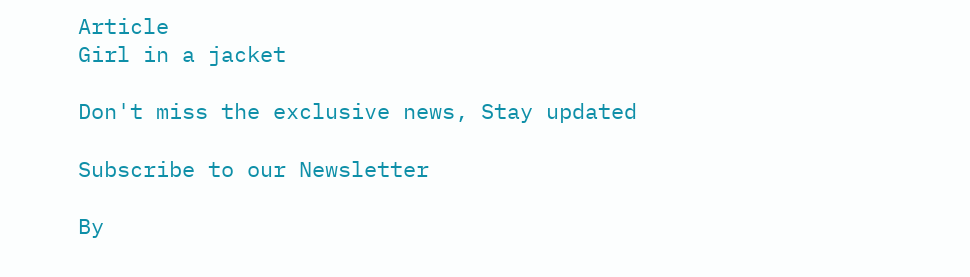Article
Girl in a jacket

Don't miss the exclusive news, Stay updated

Subscribe to our Newsletter

By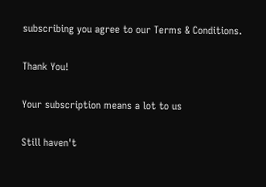subscribing you agree to our Terms & Conditions.

Thank You!

Your subscription means a lot to us

Still haven't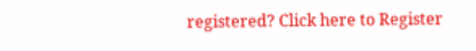registered? Click here to Register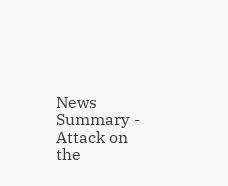News Summary - Attack on the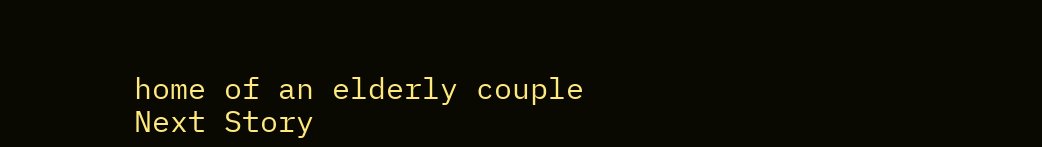home of an elderly couple
Next Story